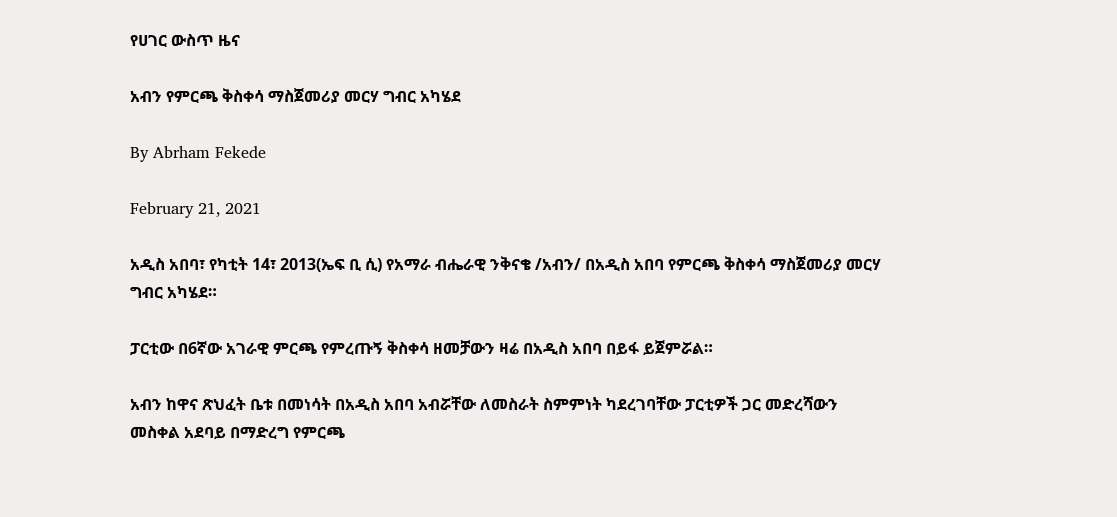የሀገር ውስጥ ዜና

አብን የምርጫ ቅስቀሳ ማስጀመሪያ መርሃ ግብር አካሄደ

By Abrham Fekede

February 21, 2021

አዲስ አበባ፣ የካቲት 14፣ 2013(ኤፍ ቢ ሲ) የአማራ ብሔራዊ ንቅናቄ /አብን/ በአዲስ አበባ የምርጫ ቅስቀሳ ማስጀመሪያ መርሃ ግብር አካሄደ።

ፓርቲው በ6ኛው አገራዊ ምርጫ የምረጡኝ ቅስቀሳ ዘመቻውን ዛሬ በአዲስ አበባ በይፋ ይጀምሯል።

አብን ከዋና ጽህፈት ቤቱ በመነሳት በአዲስ አበባ አብሯቸው ለመስራት ስምምነት ካደረገባቸው ፓርቲዎች ጋር መድረሻውን መስቀል አደባይ በማድረግ የምርጫ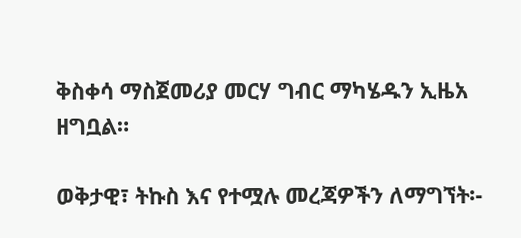ቅስቀሳ ማስጀመሪያ መርሃ ግብር ማካሄዱን ኢዜአ ዘግቧል።

ወቅታዊ፣ ትኩስ እና የተሟሉ መረጃዎችን ለማግኘት፡-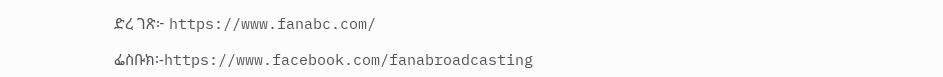ድረ ገጽ፦ https://www.fanabc.com/

ፌስቡክ፡-https://www.facebook.com/fanabroadcasting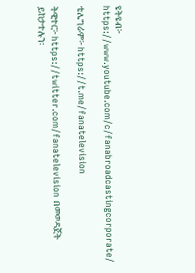ዩትዩብ፦ https://www.youtube.com/c/fanabroadcastingcorporate/

ቴሌግራም፦ https://t.me/fanatelevision

ትዊተር፦ https://twitter.com/fanatelevision በመወዳጀት ይከታተሉን፡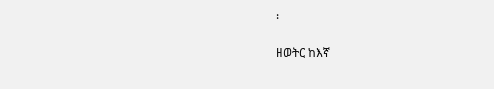፡

ዘወትር ከእኛ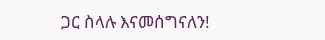ጋር ስላሉ እናመሰግናለን!